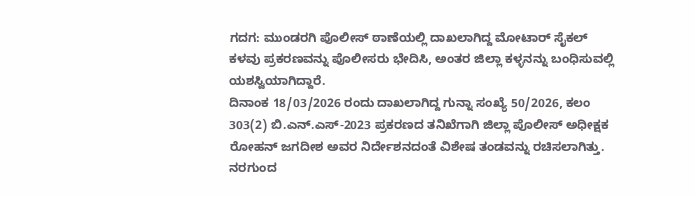ಗದಗ: ಮುಂಡರಗಿ ಪೊಲೀಸ್ ಠಾಣೆಯಲ್ಲಿ ದಾಖಲಾಗಿದ್ದ ಮೋಟಾರ್ ಸೈಕಲ್ ಕಳವು ಪ್ರಕರಣವನ್ನು ಪೊಲೀಸರು ಭೇದಿಸಿ, ಅಂತರ ಜಿಲ್ಲಾ ಕಳ್ಳನನ್ನು ಬಂಧಿಸುವಲ್ಲಿ ಯಶಸ್ವಿಯಾಗಿದ್ದಾರೆ.
ದಿನಾಂಕ 18/03/2026 ರಂದು ದಾಖಲಾಗಿದ್ದ ಗುನ್ನಾ ಸಂಖ್ಯೆ 50/2026, ಕಲಂ 303(2) ಬಿ.ಎನ್.ಎಸ್-2023 ಪ್ರಕರಣದ ತನಿಖೆಗಾಗಿ ಜಿಲ್ಲಾ ಪೊಲೀಸ್ ಅಧೀಕ್ಷಕ ರೋಹನ್ ಜಗದೀಶ ಅವರ ನಿರ್ದೇಶನದಂತೆ ವಿಶೇಷ ತಂಡವನ್ನು ರಚಿಸಲಾಗಿತ್ತು. ನರಗುಂದ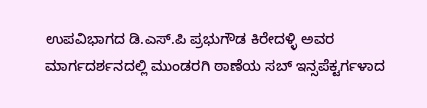ಉಪವಿಭಾಗದ ಡಿ.ಎಸ್.ಪಿ ಪ್ರಭುಗೌಡ ಕಿರೇದಳ್ಳಿ ಅವರ ಮಾರ್ಗದರ್ಶನದಲ್ಲಿ ಮುಂಡರಗಿ ಠಾಣೆಯ ಸಬ್ ಇನ್ಸಪೆಕ್ಟರ್ಗಳಾದ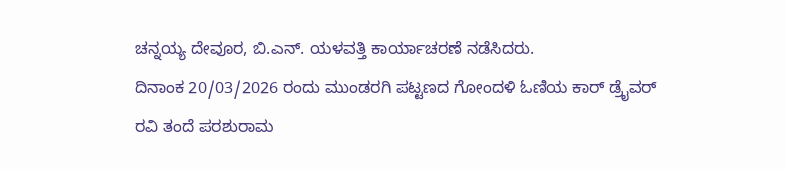ಚನ್ನಯ್ಯ ದೇವೂರ, ಬಿ.ಎನ್. ಯಳವತ್ತಿ ಕಾರ್ಯಾಚರಣೆ ನಡೆಸಿದರು.
ದಿನಾಂಕ 20/03/2026 ರಂದು ಮುಂಡರಗಿ ಪಟ್ಟಣದ ಗೋಂದಳಿ ಓಣಿಯ ಕಾರ್ ಡ್ರೈವರ್ ರವಿ ತಂದೆ ಪರಶುರಾಮ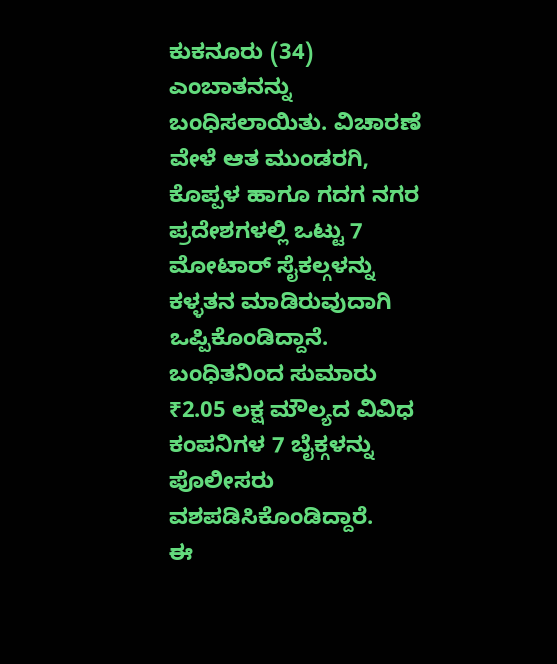ಕುಕನೂರು (34) ಎಂಬಾತನನ್ನು ಬಂಧಿಸಲಾಯಿತು. ವಿಚಾರಣೆ ವೇಳೆ ಆತ ಮುಂಡರಗಿ, ಕೊಪ್ಪಳ ಹಾಗೂ ಗದಗ ನಗರ ಪ್ರದೇಶಗಳಲ್ಲಿ ಒಟ್ಟು 7 ಮೋಟಾರ್ ಸೈಕಲ್ಗಳನ್ನು ಕಳ್ಳತನ ಮಾಡಿರುವುದಾಗಿ ಒಪ್ಪಿಕೊಂಡಿದ್ದಾನೆ.
ಬಂಧಿತನಿಂದ ಸುಮಾರು ₹2.05 ಲಕ್ಷ ಮೌಲ್ಯದ ವಿವಿಧ ಕಂಪನಿಗಳ 7 ಬೈಕ್ಗಳನ್ನು ಪೊಲೀಸರು ವಶಪಡಿಸಿಕೊಂಡಿದ್ದಾರೆ.
ಈ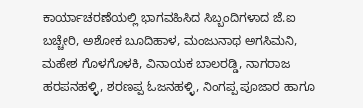ಕಾರ್ಯಾಚರಣೆಯಲ್ಲಿ ಭಾಗವಹಿಸಿದ ಸಿಬ್ಬಂದಿಗಳಾದ ಜೆ.ಐ ಬಚ್ಚೇರಿ, ಅಶೋಕ ಬೂದಿಹಾಳ, ಮಂಜುನಾಥ ಅಗಸಿಮನಿ, ಮಹೇಶ ಗೊಳಗೊಳಕಿ, ವಿನಾಯಕ ಬಾಲರಡ್ಡಿ, ನಾಗರಾಜ ಹರಪನಹಳ್ಳಿ, ಶರಣಪ್ಪ ಓಜನಹಳ್ಳಿ, ನಿಂಗಪ್ಪ ಪೂಜಾರ ಹಾಗೂ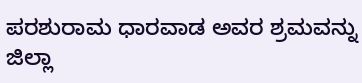ಪರಶುರಾಮ ಧಾರವಾಡ ಅವರ ಶ್ರಮವನ್ನು ಜಿಲ್ಲಾ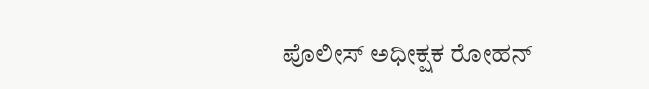ಪೊಲೀಸ್ ಅಧೀಕ್ಷಕ ರೋಹನ್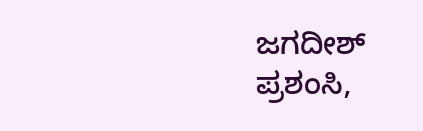ಜಗದೀಶ್ ಪ್ರಶಂಸಿ,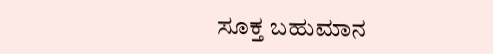ಸೂಕ್ತ ಬಹುಮಾನ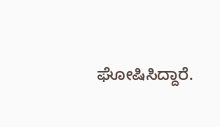ಘೋಷಿಸಿದ್ದಾರೆ.